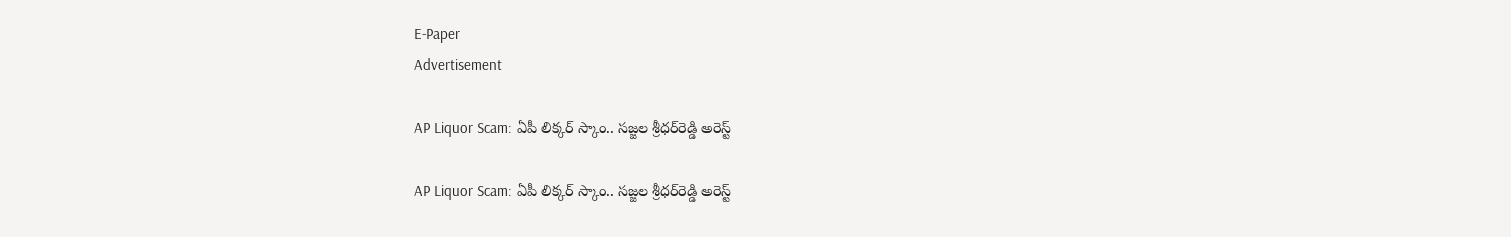E-Paper
Advertisement

AP Liquor Scam: ఏపీ లిక్కర్‌ స్కాం.. సజ్జల శ్రీధర్‌రెడ్డి అరెస్ట్‌

AP Liquor Scam: ఏపీ లిక్కర్‌ స్కాం.. సజ్జల శ్రీధర్‌రెడ్డి అరెస్ట్‌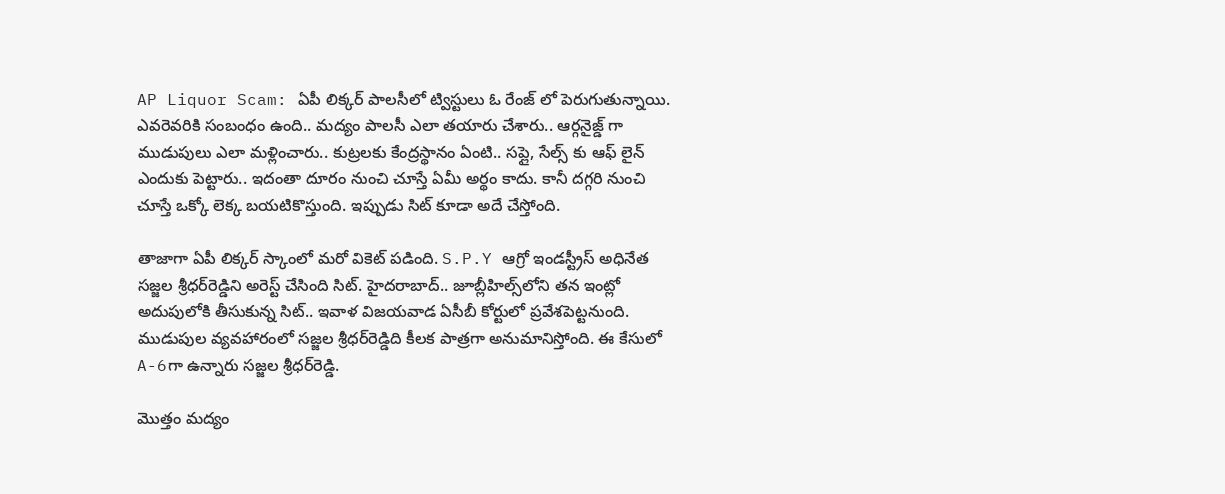AP Liquor Scam: ఏపీ లిక్కర్ పాలసీలో ట్విస్టులు ఓ రేంజ్ లో పెరుగుతున్నాయి. ఎవరెవరికి సంబంధం ఉంది.. మద్యం పాలసీ ఎలా తయారు చేశారు.. ఆర్గనైజ్డ్ గా ముడుపులు ఎలా మళ్లించారు.. కుట్రలకు కేంద్రస్థానం ఏంటి.. సప్లై, సేల్స్ కు ఆఫ్ లైన్ ఎందుకు పెట్టారు.. ఇదంతా దూరం నుంచి చూస్తే ఏమీ అర్థం కాదు. కానీ దగ్గరి నుంచి చూస్తే ఒక్కో లెక్క బయటికొస్తుంది. ఇప్పుడు సిట్ కూడా అదే చేస్తోంది.

తాజాగా ఏపీ లిక్కర్‌ స్కాంలో మరో వికెట్ పడింది. S.P.Y ఆగ్రో ఇండస్ట్రీస్‌ అధినేత సజ్జల శ్రీధర్‌రెడ్డిని అరెస్ట్ చేసింది సిట్. హైదరాబాద్‌.. జూబ్లీహిల్స్‌లోని తన ఇంట్లో అదుపులోకి తీసుకున్న సిట్‌.. ఇవాళ విజయవాడ ఏసీబీ కోర్టులో ప్రవేశపెట్టనుంది. ముడుపుల వ్యవహారంలో సజ్జల శ్రీధర్‌రెడ్డిది కీలక పాత్రగా అనుమానిస్తోంది. ఈ కేసులో A-6గా ఉన్నారు సజ్జల శ్రీధర్‌రెడ్డి.

మొత్తం మద్యం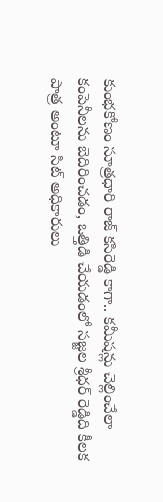కుంభకోణం సూత్రధారి రాజ్ కసిరెడ్డి కాగా.. కమీషన్లు చెల్లించేలా కంపెనీలను బెదిరించడం, ఒత్తిడి చేయడంలో సజ్జల శ్రీధర్ రెడ్డిది కీలక పాత్ర అంటూ సిట్ అధికారులు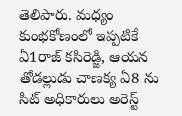తెలిపారు. మధ్యం కుంభకోణంలో ఇప్పటికే ఏ1రాజ్ కసిరెడ్జి, ఆయన తోడల్లుడు చాణక్య ఏ8 ను సిట్ అధికారులు అరెస్ట్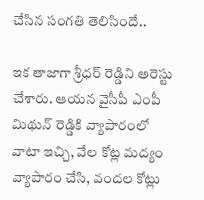చేసిన సంగతి తెలిసిందే..

ఇక తాజాగా శ్రీధర్ రెడ్డిని అరెస్టు చేశారు. ఆయన వైసీపీ ఎంపీ మిథున్ రెడ్డికి వ్యాపారంలో వాటా ఇచ్చి, వేల కోట్ల మద్యం వ్యాపారం చేసి, వందల కోట్లు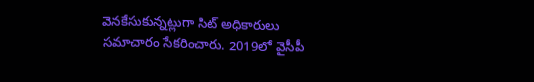వెనకేసుకున్నట్లుగా సిట్ అధికారులు సమాచారం సేకరించారు. 2019లో వైసీపీ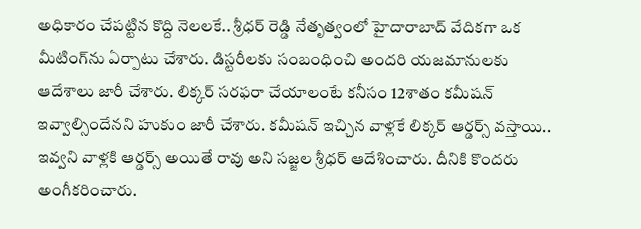అధికారం చేపట్టిన కొద్ది నెలలకే.. శ్రీధర్ రెడ్డి నేతృత్వంలో హైదారాబాద్ వేదికగా ఒక మీటింగ్‌ను ఏర్పాటు చేశారు. డిస్టరీలకు సంబంధించి అందరి యజమానులకు ఆదేశాలు జారీ చేశారు. లిక్కర్‌ సరఫరా చేయాలంటే కనీసం 12శాతం కమీషన్‌ ఇవ్వాల్సిందేనని హుకుం జారీ చేశారు. కమీషన్ ఇచ్చిన వాళ్లకే లిక్కర్‌ ఆర్డర్స్ వస్తాయి.. ఇవ్వని వాళ్లకి ఆర్డర్స్ అయితే రావు అని సజ్జల శ్రీధర్ ఆదేశించారు. దీనికి కొందరు అంగీకరించారు.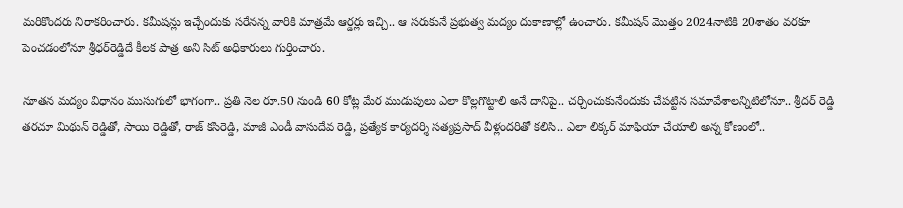మరికొందరు నిరాకరించారు. కమీషన్లు ఇచ్చేందుకు సరేనన్న వారికి మాత్రమే ఆర్డర్లు ఇచ్చి.. ఆ సరుకునే ప్రభుత్వ మద్యం దుకాణాల్లో ఉంచారు. కమీషన్‌ మొత్తం 2024నాటికి 20శాతం వరకూ పెంచడంలోనూ శ్రీధర్‌రెడ్డిదే కీలక పాత్ర అని సిట్‌ అధికారులు గుర్తించారు.

నూతన మద్యం విధానం ముసుగులో భాగంగా.. ప్రతి నెల రూ.50 నుండి 60 కోట్ల మేర ముడుపులు ఎలా కొల్లగొట్టాలి అనే దానిపై.. చర్చించుకునేందుకు చేపట్టిన సమావేశాలన్నిటిలోనూ.. శ్రీదర్ రెడ్డి తరచూ మిథున్ రెడ్డితో, సాయి రెడ్డితో, రాజ్ కసిరెడ్డి, మాజీ ఎండీ వాసుదేవ రెడ్డి, ప్రత్యేక కార్యదర్శి సత్యప్రసాద్‌ వీళ్లందరితో కలిసి.. ఎలా లిక్కర్ మాఫియా చేయాలి అన్న కోణంలో..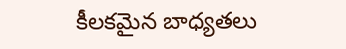కీలకమైన బాధ్యతలు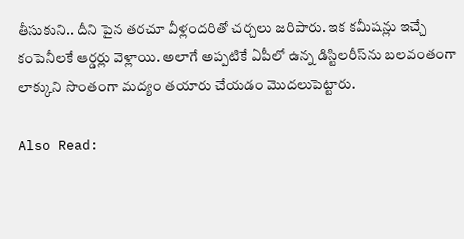తీసుకుని.. దీని పైన తరచూ వీళ్లందరితో చర్చలు జరిపారు. ఇక కమీషన్లు ఇచ్చే కంపెనీలకే ఆర్డర్లు వెళ్లాయి. అలాగే అప్పటికే ఏపీలో ఉన్న డిస్టిలరీస్‌ను బలవంతంగా లాక్కుని సొంతంగా మద్యం తయారు చేయడం మొదలుపెట్టారు.

Also Read: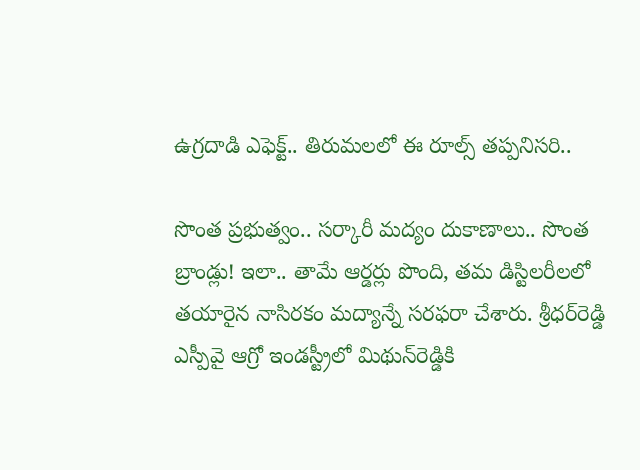ఉగ్రదాడి ఎఫెక్ట్.. తిరుమలలో ఈ రూల్స్ తప్పనిసరి..

సొంత ప్రభుత్వం.. సర్కారీ మద్యం దుకాణాలు.. సొంత బ్రాండ్లు! ఇలా.. తామే ఆర్డర్లు పొంది, తమ డిస్టిలరీలలో తయారైన నాసిరకం మద్యాన్నే సరఫరా చేశారు. శ్రీధర్‌రెడ్డి ఎస్పీవై ఆగ్రో ఇండస్ట్రీలో మిథున్‌రెడ్డికి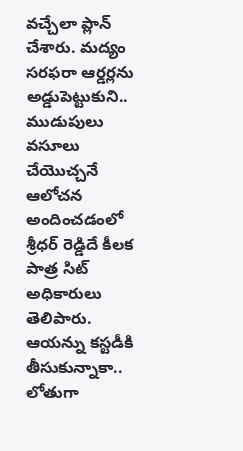వచ్చేలా ప్లాన్‌ చేశారు. మద్యం సరఫరా ఆర్డర్లను అడ్డుపెట్టుకుని.. ముడుపులు వసూలు చేయొచ్చనే ఆలోచన అందించడంలో శ్రీధర్ రెడ్డిదే కీలక పాత్ర సిట్ అధికారులు తెలిపారు. ఆయన్ను కస్టడీకి తీసుకున్నాకా.. లోతుగా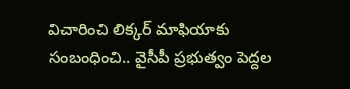విచారించి లిక్కర్ మాఫియాకు సంబంధించి.. వైసీపీ ప్రభుత్వం పెద్దల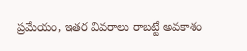ప్రమేయం, ఇతర వివరాలు రాబట్టే అవకాశం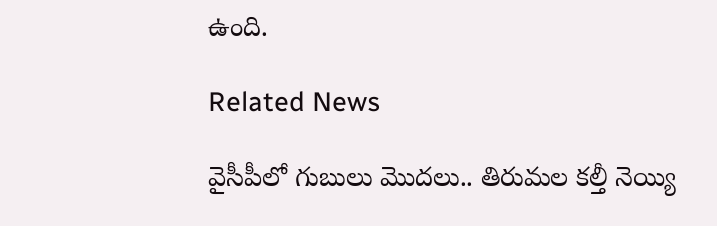ఉంది.

Related News

వైసీపీలో గుబులు మొదలు.. తిరుమల కల్తీ నెయ్యి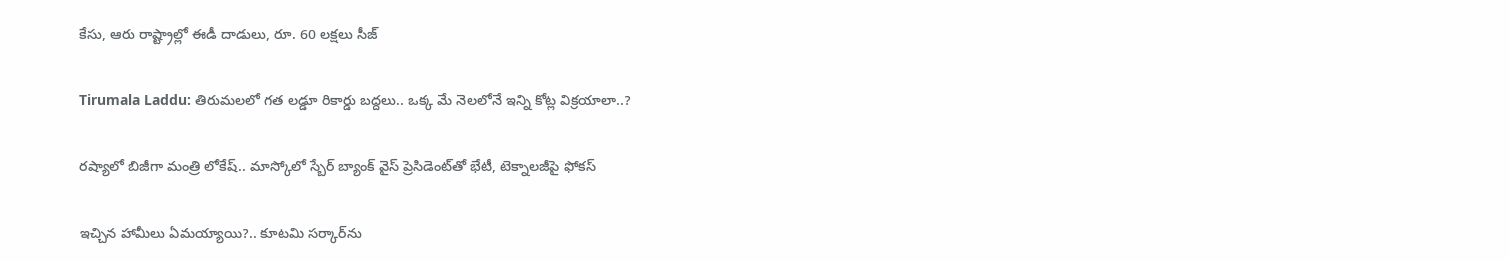కేసు, ఆరు రాష్ట్రాల్లో ఈడీ దాడులు, రూ. 60 లక్షలు సీజ్

Tirumala Laddu: తిరుమలలో గత లడ్డూ రికార్డు బద్దలు.. ఒక్క మే నెలలోనే ఇన్ని కోట్ల విక్రయాలా..?

రష్యాలో బిజీగా మంత్రి లోకేష్.. మాస్కోలో స్బేర్‌ బ్యాంక్ వైస్ ప్రెసిడెంట్‌తో భేటీ, టెక్నాలజీపై ఫోకస్

ఇచ్చిన హామీలు ఏమయ్యాయి?.. కూటమి సర్కార్‌ను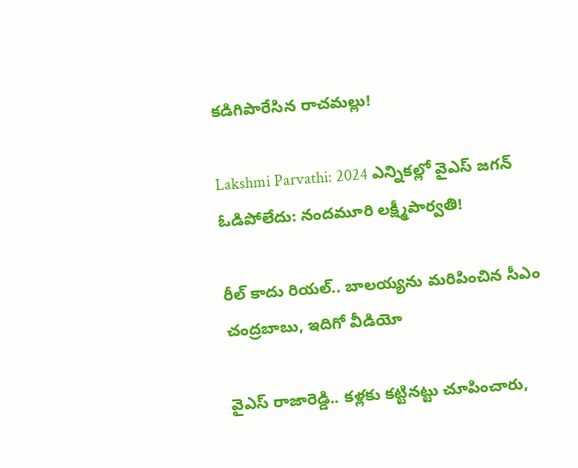కడిగిపారేసిన రాచమల్లు!

Lakshmi Parvathi: 2024 ఎన్నికల్లో వైఎస్ జగన్ ఓడిపోలేదు: నందమూరి లక్ష్మీపార్వతి!

రీల్ కాదు రియల్.. బాలయ్యను మరిపించిన సీఎం చంద్రబాబు, ఇదిగో వీడియో

వైఎస్ రాజారెడ్డి.. కళ్లకు కట్టినట్టు చూపించారు,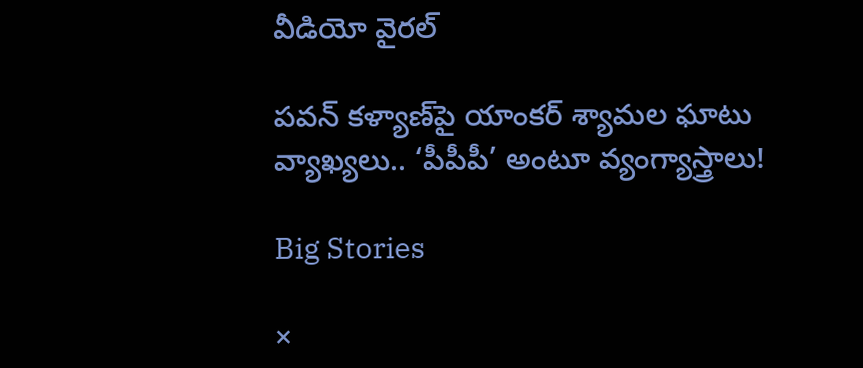వీడియో వైరల్

పవన్ కళ్యాణ్‌పై యాంకర్ శ్యామల ఘాటు వ్యాఖ్యలు.. ‘పీపీపీ’ అంటూ వ్యంగ్యాస్త్రాలు!

Big Stories

×